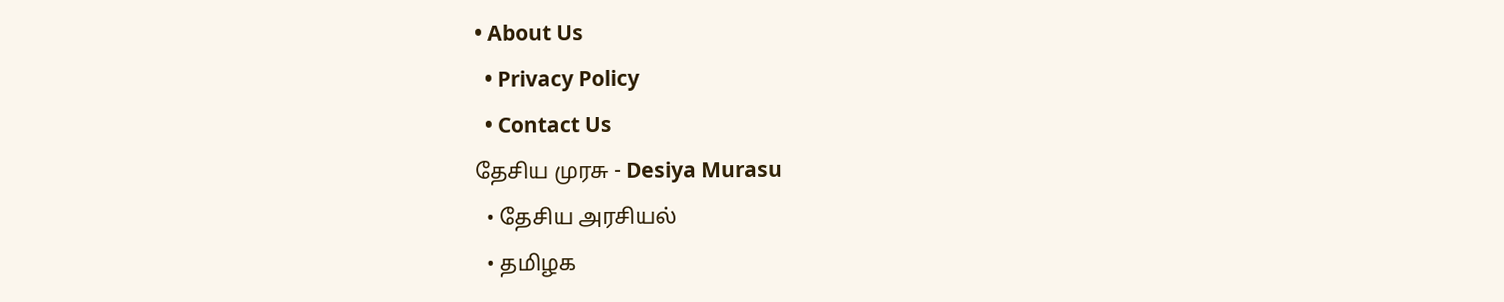• About Us
  • Privacy Policy
  • Contact Us
தேசிய முரசு - Desiya Murasu
  • தேசிய அரசியல்
  • தமிழக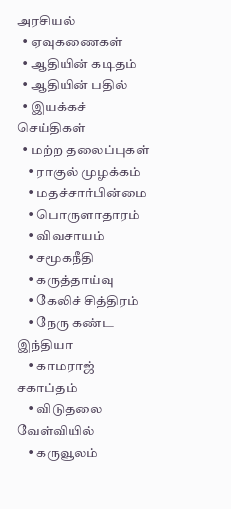அரசியல்
  • ஏவுகணைகள்
  • ஆதியின் கடிதம்
  • ஆதியின் பதில்
  • இயக்கச் செய்திகள்
  • மற்ற தலைப்புகள்
    • ராகுல் முழக்கம்
    • மதச்சார்பின்மை
    • பொருளாதாரம்
    • விவசாயம்
    • சமூகநீதி
    • கருத்தாய்வு
    • கேலிச் சித்திரம்
    • நேரு கண்ட இந்தியா
    • காமராஜ் சகாப்தம்
    • விடுதலை வேள்வியில்
    • கருவூலம்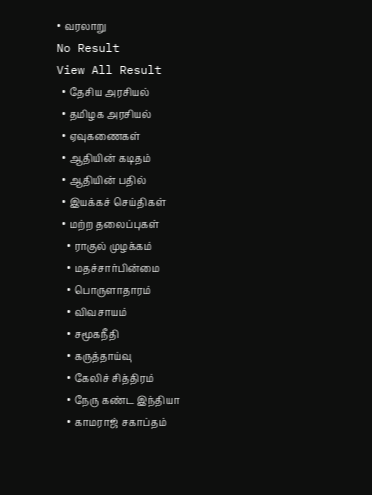• வரலாறு
No Result
View All Result
  • தேசிய அரசியல்
  • தமிழக அரசியல்
  • ஏவுகணைகள்
  • ஆதியின் கடிதம்
  • ஆதியின் பதில்
  • இயக்கச் செய்திகள்
  • மற்ற தலைப்புகள்
    • ராகுல் முழக்கம்
    • மதச்சார்பின்மை
    • பொருளாதாரம்
    • விவசாயம்
    • சமூகநீதி
    • கருத்தாய்வு
    • கேலிச் சித்திரம்
    • நேரு கண்ட இந்தியா
    • காமராஜ் சகாப்தம்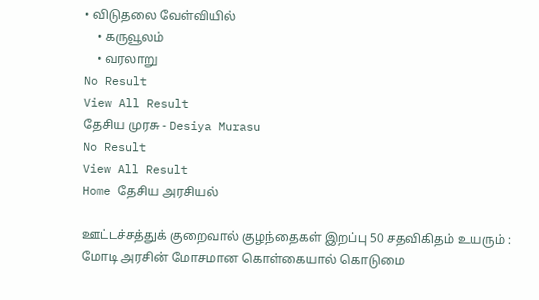• விடுதலை வேள்வியில்
    • கருவூலம்
    • வரலாறு
No Result
View All Result
தேசிய முரசு - Desiya Murasu
No Result
View All Result
Home தேசிய அரசியல்

ஊட்டச்சத்துக் குறைவால் குழந்தைகள் இறப்பு 50 சதவிகிதம் உயரும் : மோடி அரசின் மோசமான கொள்கையால் கொடுமை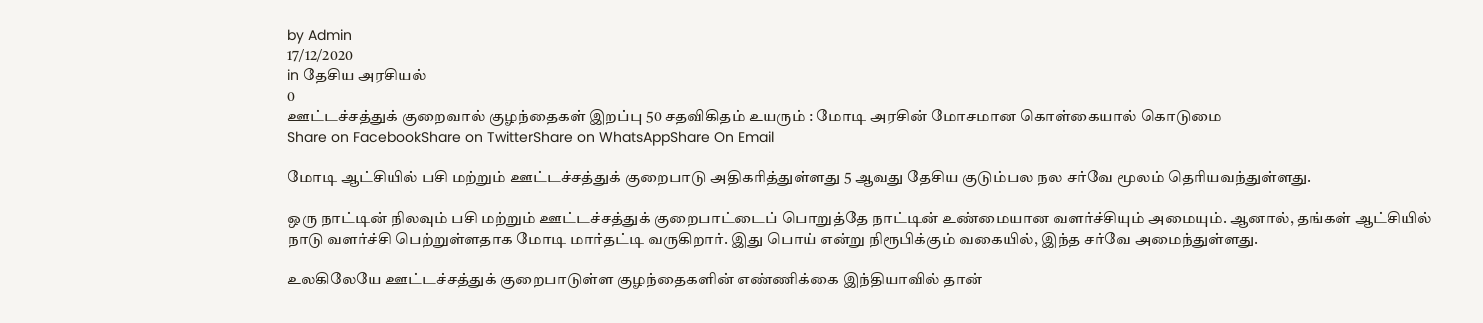by Admin
17/12/2020
in தேசிய அரசியல்
0
ஊட்டச்சத்துக் குறைவால் குழந்தைகள் இறப்பு 50 சதவிகிதம் உயரும் : மோடி அரசின் மோசமான கொள்கையால் கொடுமை
Share on FacebookShare on TwitterShare on WhatsAppShare On Email

மோடி ஆட்சியில் பசி மற்றும் ஊட்டச்சத்துக் குறைபாடு அதிகரித்துள்ளது 5 ஆவது தேசிய குடும்பல நல சர்வே மூலம் தெரியவந்துள்ளது.

ஒரு நாட்டின் நிலவும் பசி மற்றும் ஊட்டச்சத்துக் குறைபாட்டைப் பொறுத்தே நாட்டின் உண்மையான வளர்ச்சியும் அமையும். ஆனால், தங்கள் ஆட்சியில் நாடு வளர்ச்சி பெற்றுள்ளதாக மோடி மார்தட்டி வருகிறார். இது பொய் என்று நிரூபிக்கும் வகையில், இந்த சர்வே அமைந்துள்ளது.

உலகிலேயே ஊட்டச்சத்துக் குறைபாடுள்ள குழந்தைகளின் எண்ணிக்கை இந்தியாவில் தான்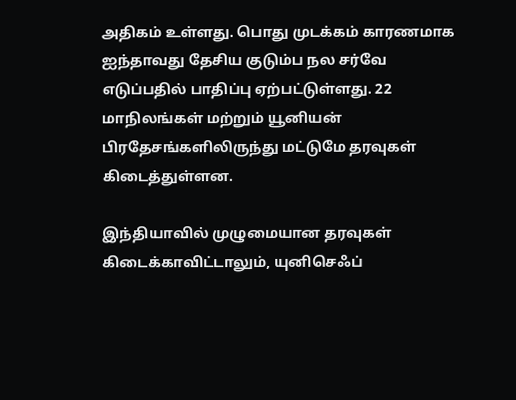அதிகம் உள்ளது. பொது முடக்கம் காரணமாக ஐந்தாவது தேசிய குடும்ப நல சர்வே எடுப்பதில் பாதிப்பு ஏற்பட்டுள்ளது. 22 மாநிலங்கள் மற்றும் யூனியன் பிரதேசங்களிலிருந்து மட்டுமே தரவுகள் கிடைத்துள்ளன.

இந்தியாவில் முழுமையான தரவுகள் கிடைக்காவிட்டாலும், யுனிசெஃப்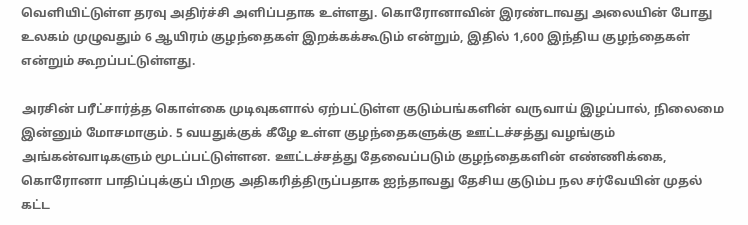வெளியிட்டுள்ள தரவு அதிர்ச்சி அளிப்பதாக உள்ளது. கொரோனாவின் இரண்டாவது அலையின் போது உலகம் முழுவதும் 6 ஆயிரம் குழந்தைகள் இறக்கக்கூடும் என்றும், இதில் 1,600 இந்திய குழந்தைகள் என்றும் கூறப்பட்டுள்ளது.

அரசின் பரீட்சார்த்த கொள்கை முடிவுகளால் ஏற்பட்டுள்ள குடும்பங்களின் வருவாய் இழப்பால், நிலைமை இன்னும் மோசமாகும். 5 வயதுக்குக் கீழே உள்ள குழந்தைகளுக்கு ஊட்டச்சத்து வழங்கும் அங்கன்வாடிகளும் மூடப்பட்டுள்ளன. ஊட்டச்சத்து தேவைப்படும் குழந்தைகளின் எண்ணிக்கை, கொரோனா பாதிப்புக்குப் பிறகு அதிகரித்திருப்பதாக ஐந்தாவது தேசிய குடும்ப நல சர்வேயின் முதல் கட்ட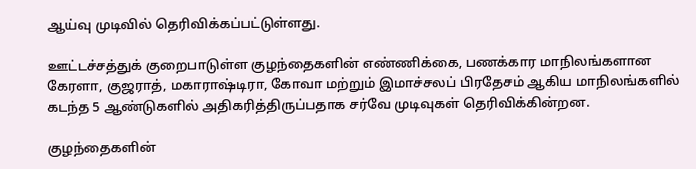ஆய்வு முடிவில் தெரிவிக்கப்பட்டுள்ளது.

ஊட்டச்சத்துக் குறைபாடுள்ள குழந்தைகளின் எண்ணிக்கை, பணக்கார மாநிலங்களான கேரளா, குஜராத், மகாராஷ்டிரா, கோவா மற்றும் இமாச்சலப் பிரதேசம் ஆகிய மாநிலங்களில் கடந்த 5 ஆண்டுகளில் அதிகரித்திருப்பதாக சர்வே முடிவுகள் தெரிவிக்கின்றன.

குழந்தைகளின்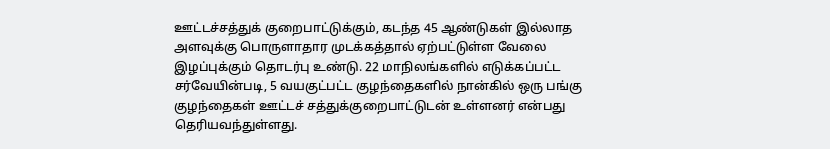ஊட்டச்சத்துக் குறைபாட்டுக்கும், கடந்த 45 ஆண்டுகள் இல்லாத அளவுக்கு பொருளாதார முடக்கத்தால் ஏற்பட்டுள்ள வேலை இழப்புக்கும் தொடர்பு உண்டு. 22 மாநிலங்களில் எடுக்கப்பட்ட சர்வேயின்படி, 5 வயகுட்பட்ட குழந்தைகளில் நான்கில் ஒரு பங்கு குழந்தைகள் ஊட்டச் சத்துக்குறைபாட்டுடன் உள்ளனர் என்பது தெரியவந்துள்ளது.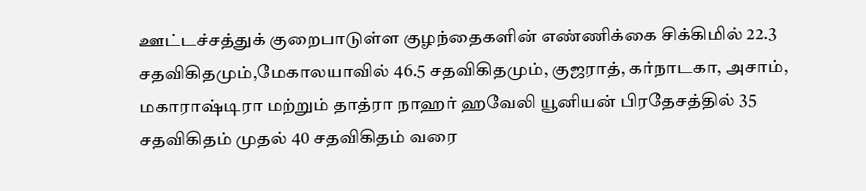ஊட்டச்சத்துக் குறைபாடுள்ள குழந்தைகளின் எண்ணிக்கை சிக்கிமில் 22.3 சதவிகிதமும்,மேகாலயாவில் 46.5 சதவிகிதமும், குஜராத், கர்நாடகா, அசாம், மகாராஷ்டிரா மற்றும் தாத்ரா நாஹர் ஹவேலி யூனியன் பிரதேசத்தில் 35 சதவிகிதம் முதல் 40 சதவிகிதம் வரை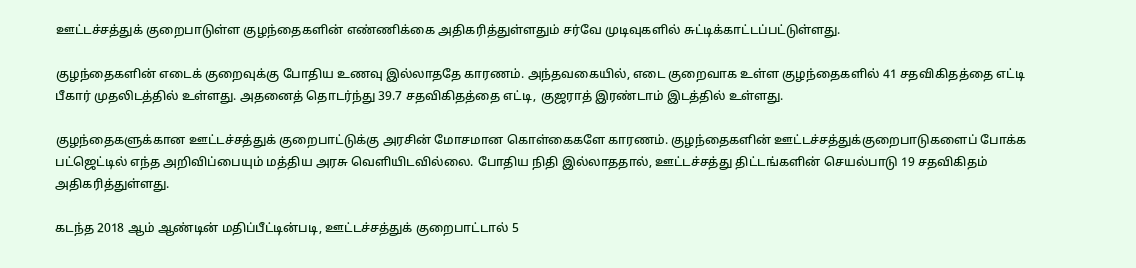ஊட்டச்சத்துக் குறைபாடுள்ள குழந்தைகளின் எண்ணிக்கை அதிகரித்துள்ளதும் சர்வே முடிவுகளில் சுட்டிக்காட்டப்பட்டுள்ளது.

குழந்தைகளின் எடைக் குறைவுக்கு போதிய உணவு இல்லாததே காரணம். அந்தவகையில், எடை குறைவாக உள்ள குழந்தைகளில் 41 சதவிகிதத்தை எட்டி பீகார் முதலிடத்தில் உள்ளது. அதனைத் தொடர்ந்து 39.7 சதவிகிதத்தை எட்டி, குஜராத் இரண்டாம் இடத்தில் உள்ளது.

குழந்தைகளுக்கான ஊட்டச்சத்துக் குறைபாட்டுக்கு அரசின் மோசமான கொள்கைகளே காரணம். குழந்தைகளின் ஊட்டச்சத்துக்குறைபாடுகளைப் போக்க பட்ஜெட்டில் எந்த அறிவிப்பையும் மத்திய அரசு வெளியிடவில்லை. போதிய நிதி இல்லாததால், ஊட்டச்சத்து திட்டங்களின் செயல்பாடு 19 சதவிகிதம் அதிகரித்துள்ளது.

கடந்த 2018 ஆம் ஆண்டின் மதிப்பீட்டின்படி, ஊட்டச்சத்துக் குறைபாட்டால் 5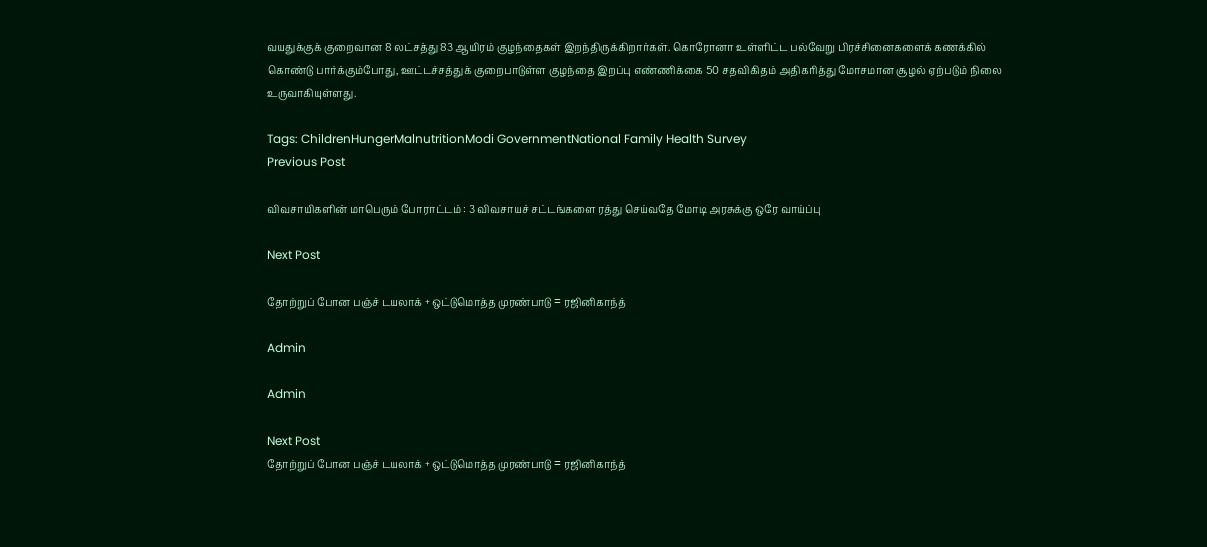வயதுக்குக் குறைவான 8 லட்சத்து 83 ஆயிரம் குழந்தைகள் இறந்திருக்கிறார்கள். கொரோனா உள்ளிட்ட பல்வேறு பிரச்சினைகளைக் கணக்கில் கொண்டு பார்க்கும்போது, ஊட்டச்சத்துக் குறைபாடுள்ள குழந்தை இறப்பு எண்ணிக்கை 50 சதவிகிதம் அதிகரித்து மோசமான சூழல் ஏற்படும் நிலை உருவாகியுள்ளது.

Tags: ChildrenHungerMalnutritionModi GovernmentNational Family Health Survey
Previous Post

விவசாயிகளின் மாபெரும் போராட்டம் : 3 விவசாயச் சட்டங்களை ரத்து செய்வதே மோடி அரசுக்கு ஒரே வாய்ப்பு

Next Post

தோற்றுப் போன பஞ்ச் டயலாக் + ஒட்டுமொத்த முரண்பாடு = ரஜினிகாந்த்

Admin

Admin

Next Post
தோற்றுப் போன பஞ்ச் டயலாக் + ஒட்டுமொத்த முரண்பாடு = ரஜினிகாந்த்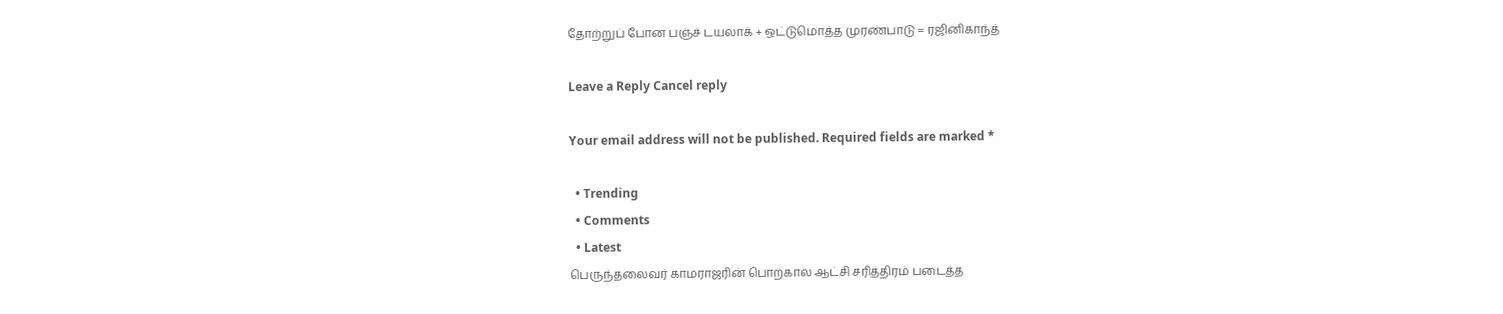தோற்றுப் போன பஞ்ச் டயலாக் + ஒட்டுமொத்த முரண்பாடு = ரஜினிகாந்த்

Leave a Reply Cancel reply

Your email address will not be published. Required fields are marked *

  • Trending
  • Comments
  • Latest
பெருந்தலைவர் காமராஜரின் பொற்கால ஆட்சி சரித்திரம் படைத்த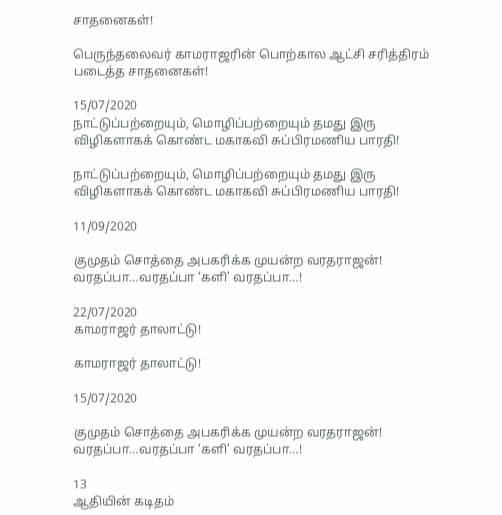சாதனைகள்!

பெருந்தலைவர் காமராஜரின் பொற்கால ஆட்சி சரித்திரம் படைத்த சாதனைகள்!

15/07/2020
நாட்டுப்பற்றையும், மொழிப்பற்றையும் தமது இரு விழிகளாகக் கொண்ட மகாகவி சுப்பிரமணிய பாரதி!

நாட்டுப்பற்றையும், மொழிப்பற்றையும் தமது இரு விழிகளாகக் கொண்ட மகாகவி சுப்பிரமணிய பாரதி!

11/09/2020

குமுதம் சொத்தை அபகரிக்க முயன்ற வரதராஜன்! வரதப்பா…வரதப்பா ‘களி’ வரதப்பா…!

22/07/2020
காமராஜர் தாலாட்டு!

காமராஜர் தாலாட்டு!

15/07/2020

குமுதம் சொத்தை அபகரிக்க முயன்ற வரதராஜன்! வரதப்பா…வரதப்பா ‘களி’ வரதப்பா…!

13
ஆதியின் கடிதம்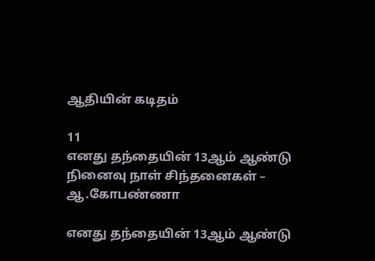ஆதியின் கடிதம்

11
எனது தந்தையின் 13ஆம் ஆண்டு நினைவு நாள் சிந்தனைகள் – ஆ.கோபண்ணா

எனது தந்தையின் 13ஆம் ஆண்டு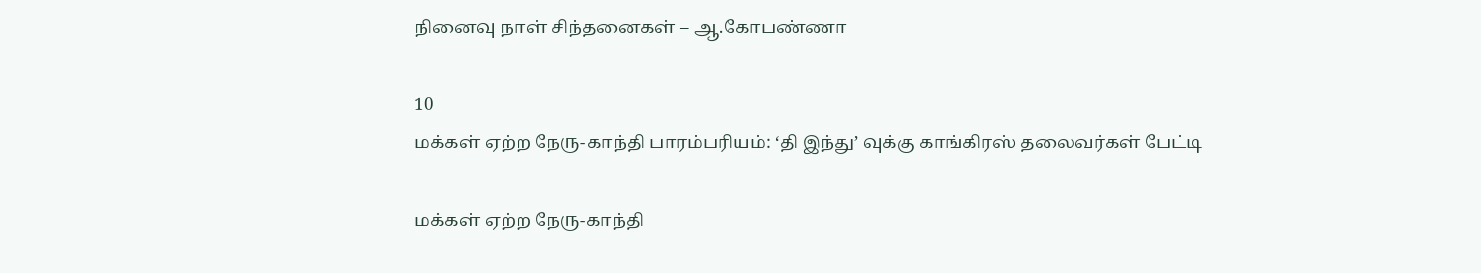நினைவு நாள் சிந்தனைகள் – ஆ.கோபண்ணா

10
மக்கள் ஏற்ற நேரு-காந்தி பாரம்பரியம்: ‘தி இந்து’ வுக்கு காங்கிரஸ் தலைவர்கள் பேட்டி

மக்கள் ஏற்ற நேரு-காந்தி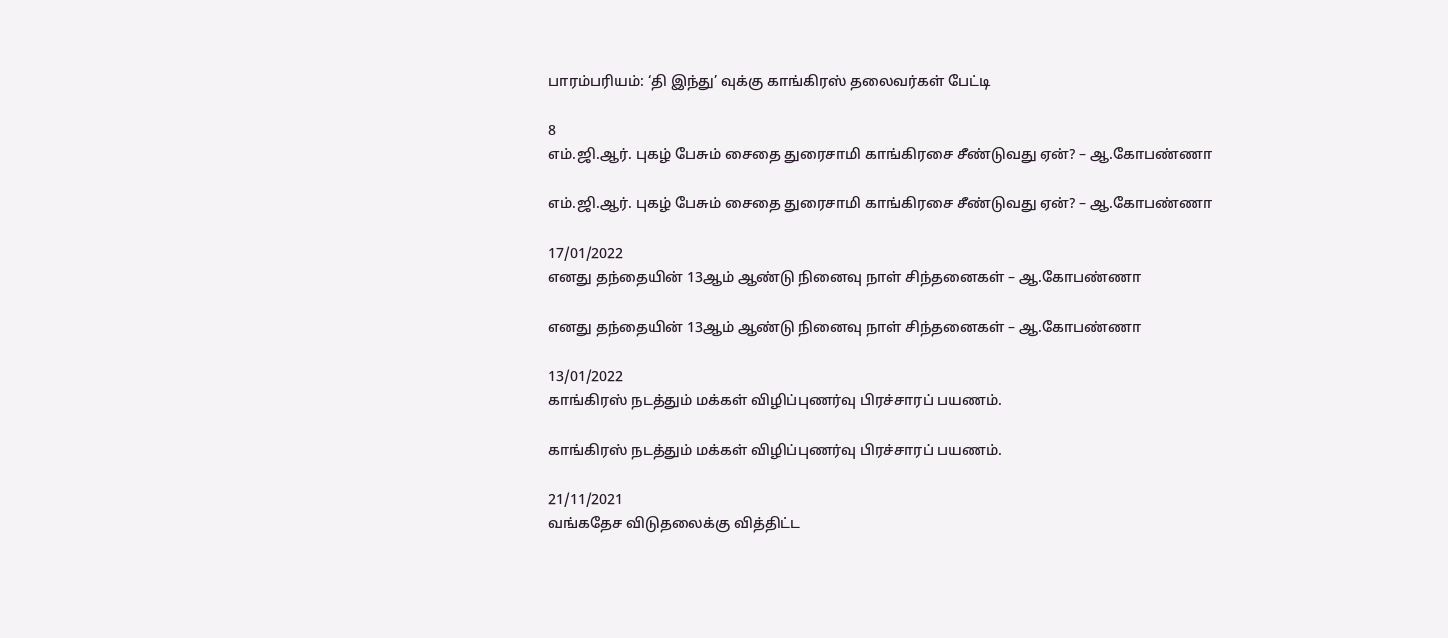பாரம்பரியம்: ‘தி இந்து’ வுக்கு காங்கிரஸ் தலைவர்கள் பேட்டி

8
எம்.ஜி.ஆர். புகழ் பேசும் சைதை துரைசாமி காங்கிரசை சீண்டுவது ஏன்? – ஆ.கோபண்ணா

எம்.ஜி.ஆர். புகழ் பேசும் சைதை துரைசாமி காங்கிரசை சீண்டுவது ஏன்? – ஆ.கோபண்ணா

17/01/2022
எனது தந்தையின் 13ஆம் ஆண்டு நினைவு நாள் சிந்தனைகள் – ஆ.கோபண்ணா

எனது தந்தையின் 13ஆம் ஆண்டு நினைவு நாள் சிந்தனைகள் – ஆ.கோபண்ணா

13/01/2022
காங்கிரஸ் நடத்தும் மக்கள் விழிப்புணர்வு பிரச்சாரப் பயணம்.

காங்கிரஸ் நடத்தும் மக்கள் விழிப்புணர்வு பிரச்சாரப் பயணம்.

21/11/2021
வங்கதேச விடுதலைக்கு வித்திட்ட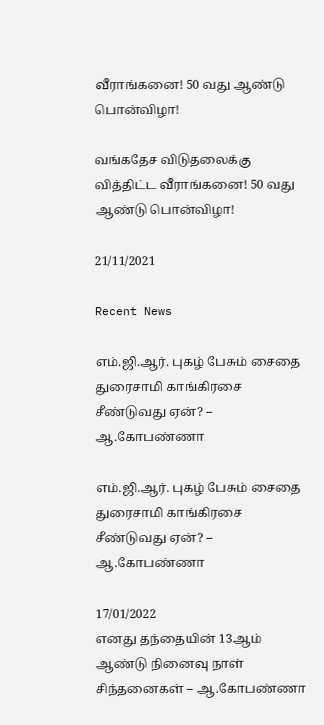வீராங்கனை! 50 வது ஆண்டு பொன்விழா!

வங்கதேச விடுதலைக்கு வித்திட்ட வீராங்கனை! 50 வது ஆண்டு பொன்விழா!

21/11/2021

Recent News

எம்.ஜி.ஆர். புகழ் பேசும் சைதை துரைசாமி காங்கிரசை சீண்டுவது ஏன்? – ஆ.கோபண்ணா

எம்.ஜி.ஆர். புகழ் பேசும் சைதை துரைசாமி காங்கிரசை சீண்டுவது ஏன்? – ஆ.கோபண்ணா

17/01/2022
எனது தந்தையின் 13ஆம் ஆண்டு நினைவு நாள் சிந்தனைகள் – ஆ.கோபண்ணா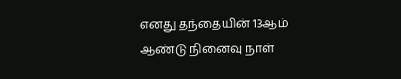எனது தந்தையின் 13ஆம் ஆண்டு நினைவு நாள்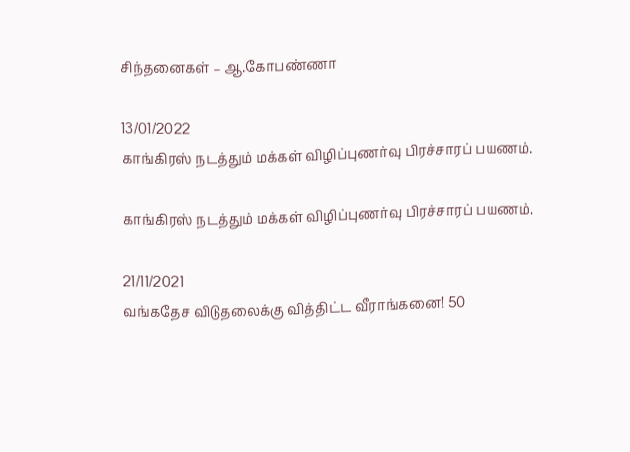சிந்தனைகள் – ஆ.கோபண்ணா

13/01/2022
காங்கிரஸ் நடத்தும் மக்கள் விழிப்புணர்வு பிரச்சாரப் பயணம்.

காங்கிரஸ் நடத்தும் மக்கள் விழிப்புணர்வு பிரச்சாரப் பயணம்.

21/11/2021
வங்கதேச விடுதலைக்கு வித்திட்ட வீராங்கனை! 50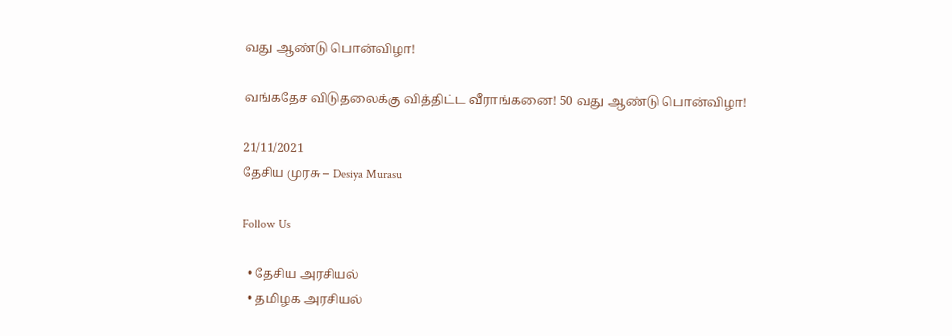வது ஆண்டு பொன்விழா!

வங்கதேச விடுதலைக்கு வித்திட்ட வீராங்கனை! 50 வது ஆண்டு பொன்விழா!

21/11/2021
தேசிய முரசு – Desiya Murasu

Follow Us

  • தேசிய அரசியல்
  • தமிழக அரசியல்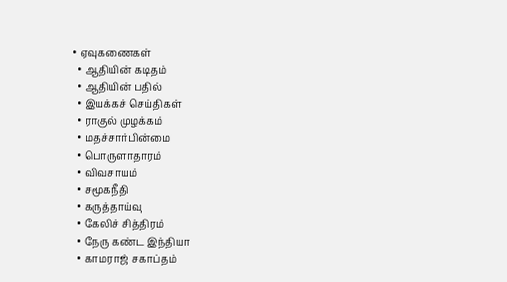• ஏவுகணைகள்
  • ஆதியின் கடிதம்
  • ஆதியின் பதில்
  • இயக்கச் செய்திகள்
  • ராகுல் முழக்கம்
  • மதச்சார்பின்மை
  • பொருளாதாரம்
  • விவசாயம்
  • சமூகநீதி
  • கருத்தாய்வு
  • கேலிச் சித்திரம்
  • நேரு கண்ட இந்தியா
  • காமராஜ் சகாப்தம்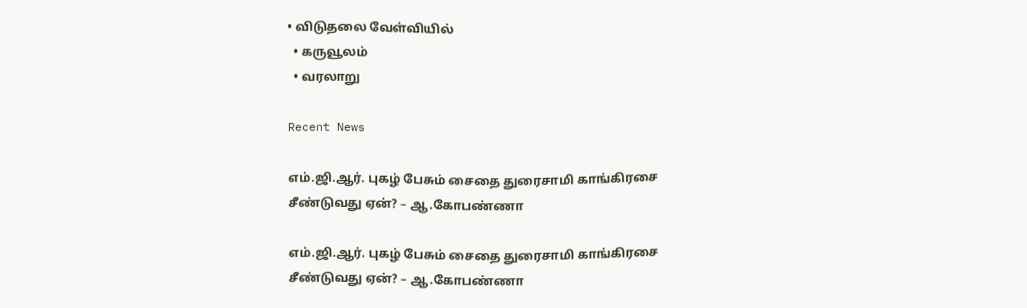• விடுதலை வேள்வியில்
  • கருவூலம்
  • வரலாறு

Recent News

எம்.ஜி.ஆர். புகழ் பேசும் சைதை துரைசாமி காங்கிரசை சீண்டுவது ஏன்? – ஆ.கோபண்ணா

எம்.ஜி.ஆர். புகழ் பேசும் சைதை துரைசாமி காங்கிரசை சீண்டுவது ஏன்? – ஆ.கோபண்ணா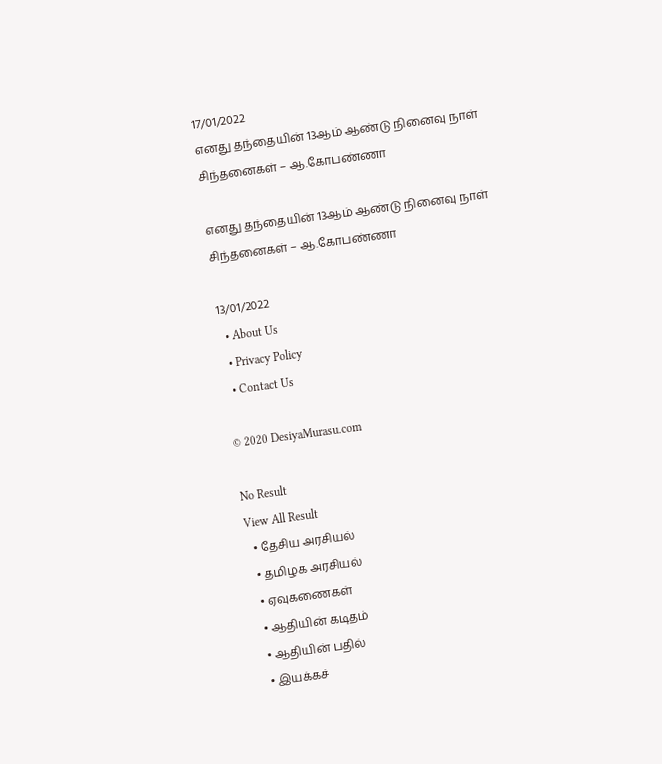17/01/2022
எனது தந்தையின் 13ஆம் ஆண்டு நினைவு நாள் சிந்தனைகள் – ஆ.கோபண்ணா

எனது தந்தையின் 13ஆம் ஆண்டு நினைவு நாள் சிந்தனைகள் – ஆ.கோபண்ணா

13/01/2022
  • About Us
  • Privacy Policy
  • Contact Us

© 2020 DesiyaMurasu.com

No Result
View All Result
  • தேசிய அரசியல்
  • தமிழக அரசியல்
  • ஏவுகணைகள்
  • ஆதியின் கடிதம்
  • ஆதியின் பதில்
  • இயக்கச்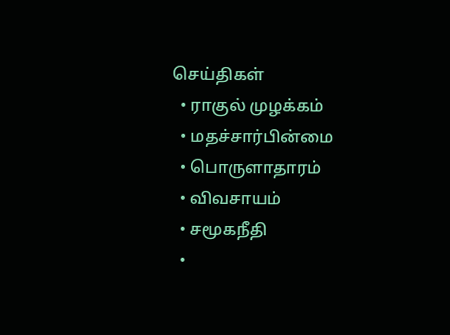செய்திகள்
  • ராகுல் முழக்கம்
  • மதச்சார்பின்மை
  • பொருளாதாரம்
  • விவசாயம்
  • சமூகநீதி
  •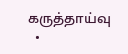கருத்தாய்வு
  •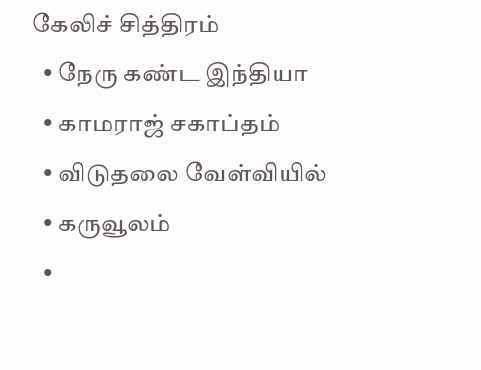கேலிச் சித்திரம்
  • நேரு கண்ட இந்தியா
  • காமராஜ் சகாப்தம்
  • விடுதலை வேள்வியில்
  • கருவூலம்
  •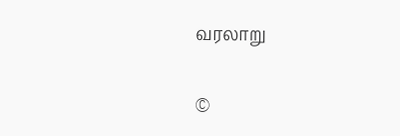வரலாறு

©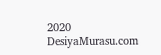2020 DesiyaMurasu.com